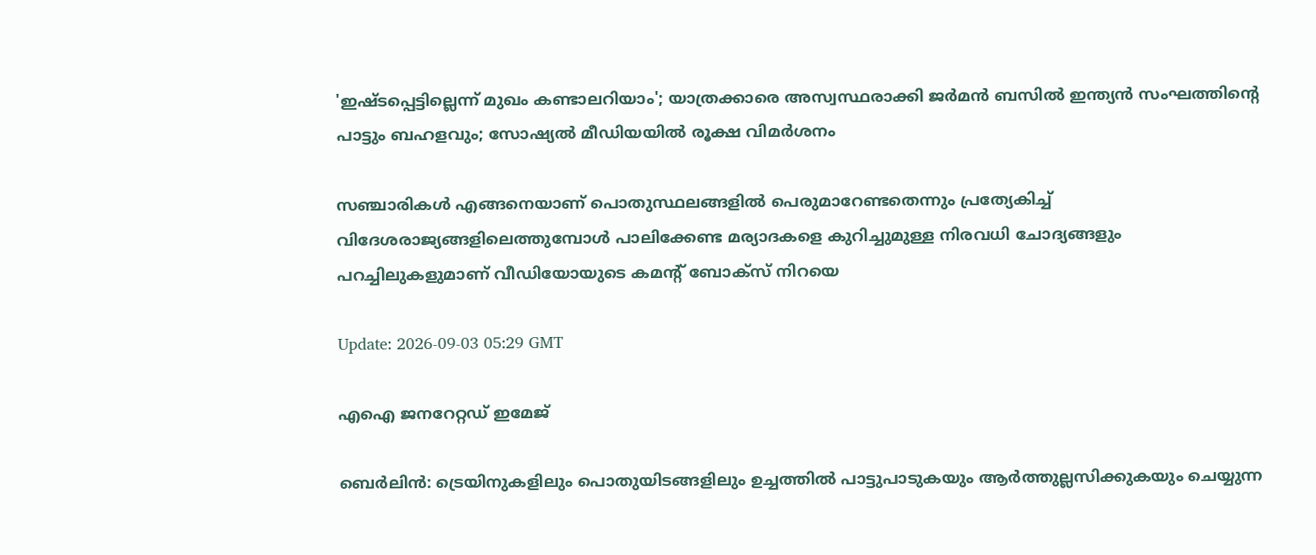'ഇഷ്ടപ്പെട്ടില്ലെന്ന് മുഖം കണ്ടാലറിയാം'; യാത്രക്കാരെ അസ്വസ്ഥരാക്കി ജർമൻ ബസിൽ ഇന്ത്യൻ സംഘത്തിന്‍റെ പാട്ടും ബഹളവും; സോഷ്യൽ മീഡിയയിൽ രൂക്ഷ വിമർശനം

സഞ്ചാരികൾ എങ്ങനെയാണ് പൊതുസ്ഥലങ്ങളിൽ പെരുമാറേണ്ടതെന്നും പ്രത്യേകിച്ച് വിദേശരാജ്യങ്ങളിലെത്തുമ്പോൾ പാലിക്കേണ്ട മര്യാദകളെ കുറിച്ചുമുള്ള നിരവധി ചോദ്യങ്ങളും പറച്ചിലുകളുമാണ് വീഡിയോയുടെ കമന്‍റ് ബോക്സ് നിറയെ

Update: 2026-09-03 05:29 GMT

എഐ ജനറേറ്റഡ് ഇമേജ്

ബെർലിൻ: ട്രെയിനുകളിലും പൊതുയിടങ്ങളിലും ഉച്ചത്തിൽ പാട്ടുപാടുകയും ആർത്തുല്ലസിക്കുകയും ചെയ്യുന്ന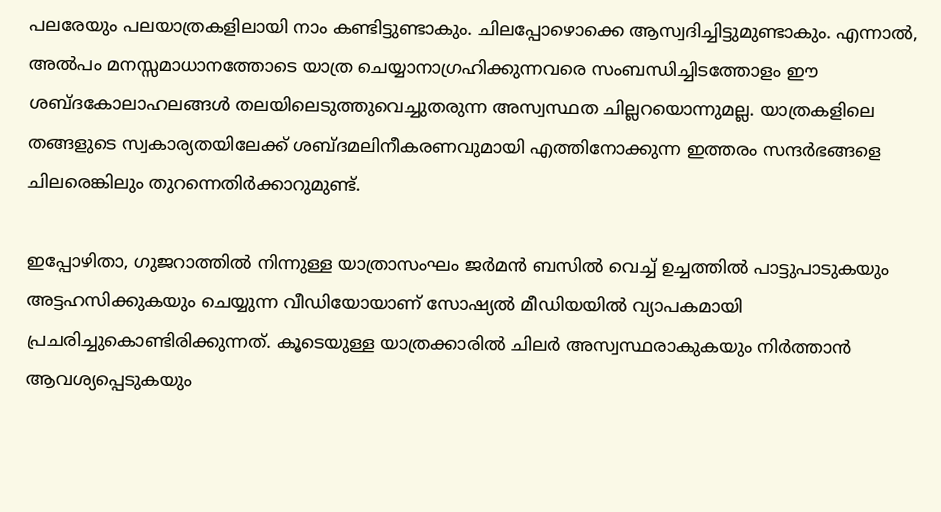പലരേയും പലയാത്രകളിലായി നാം കണ്ടിട്ടുണ്ടാകും. ചിലപ്പോഴൊക്കെ ആസ്വദിച്ചിട്ടുമുണ്ടാകും. എന്നാൽ, അൽപം മനസ്സമാധാനത്തോടെ യാത്ര ചെയ്യാനാഗ്രഹിക്കുന്നവരെ സംബന്ധിച്ചിടത്തോളം ഈ ശബ്ദകോലാഹലങ്ങൾ തലയിലെടുത്തുവെച്ചുതരുന്ന അസ്വസ്ഥത ചില്ലറയൊന്നുമല്ല. യാത്രകളിലെ തങ്ങളുടെ സ്വകാര്യതയിലേക്ക് ശബ്ദമലിനീകരണവുമായി എത്തിനോക്കുന്ന ഇത്തരം സന്ദർഭങ്ങളെ ചിലരെങ്കിലും തുറന്നെതിർക്കാറുമുണ്ട്.

ഇപ്പോഴിതാ, ഗുജറാത്തിൽ നിന്നുള്ള യാത്രാസംഘം ജർമൻ ബസിൽ വെച്ച് ഉച്ചത്തിൽ പാട്ടുപാടുകയും അട്ടഹസിക്കുകയും ചെയ്യുന്ന വീഡിയോയാണ് സോഷ്യൽ മീഡിയയിൽ വ്യാപകമായി പ്രചരിച്ചുകൊണ്ടിരിക്കുന്നത്. കൂടെയുള്ള യാത്രക്കാരിൽ ചിലർ അസ്വസ്ഥരാകുകയും നിർത്താൻ ആവശ്യപ്പെടുകയും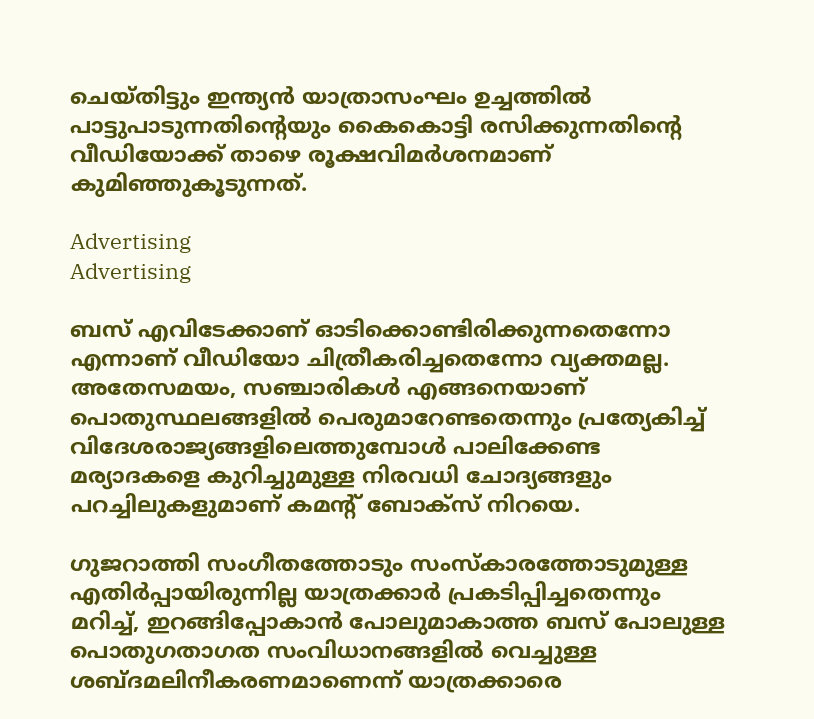ചെയ്തിട്ടും ഇന്ത്യൻ യാത്രാസംഘം ഉച്ചത്തിൽ പാട്ടുപാടുന്നതിന്‍റെയും കൈകൊട്ടി രസിക്കുന്നതിന്‍റെ വീഡിയോക്ക് താഴെ രൂക്ഷവിമർശനമാണ് കുമിഞ്ഞുകൂടുന്നത്.

Advertising
Advertising

ബസ് എവിടേക്കാണ് ഓടിക്കൊണ്ടിരിക്കുന്നതെന്നോ എന്നാണ് വീഡിയോ ചിത്രീകരിച്ചതെന്നോ വ്യക്തമല്ല. അതേസമയം, സഞ്ചാരികൾ എങ്ങനെയാണ് പൊതുസ്ഥലങ്ങളിൽ പെരുമാറേണ്ടതെന്നും പ്രത്യേകിച്ച് വിദേശരാജ്യങ്ങളിലെത്തുമ്പോൾ പാലിക്കേണ്ട മര്യാദകളെ കുറിച്ചുമുള്ള നിരവധി ചോദ്യങ്ങളും പറച്ചിലുകളുമാണ് കമന്‍റ് ബോക്സ് നിറയെ.

ഗുജറാത്തി സംഗീതത്തോടും സംസ്കാരത്തോടുമുള്ള എതിർപ്പായിരുന്നില്ല യാത്രക്കാർ പ്രകടിപ്പിച്ചതെന്നും മറിച്ച്, ഇറങ്ങിപ്പോകാൻ പോലുമാകാത്ത ബസ് പോലുള്ള പൊതുഗതാഗത സംവിധാനങ്ങളിൽ വെച്ചുള്ള ശബ്ദമലിനീകരണമാണെന്ന് യാത്രക്കാരെ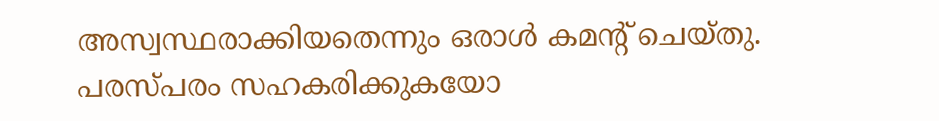അസ്വസ്ഥരാക്കിയതെന്നും ഒരാൾ കമന്‍റ് ചെയ്തു. പരസ്പരം സഹകരിക്കുകയോ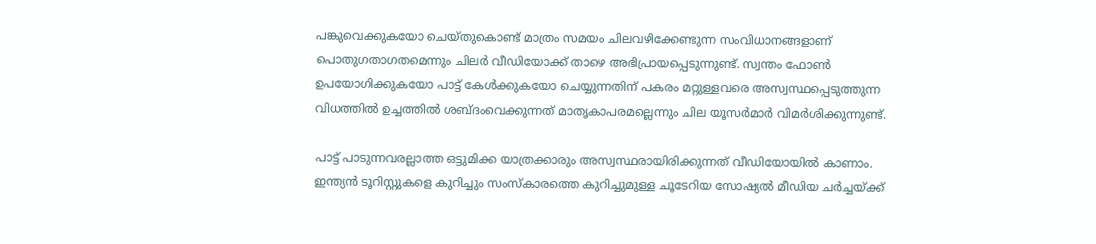പങ്കുവെക്കുകയോ ചെയ്തുകൊണ്ട് മാത്രം സമയം ചിലവഴിക്കേണ്ടുന്ന സംവിധാനങ്ങളാണ് പൊതുഗതാഗതമെന്നും ചിലർ വീഡിയോക്ക് താഴെ അഭിപ്രായപ്പെടുന്നുണ്ട്. സ്വന്തം ഫോൺ ഉപയോഗിക്കുകയോ പാട്ട് കേൾക്കുകയോ ചെയ്യുന്നതിന് പകരം മറ്റുള്ളവരെ അസ്വസ്ഥപ്പെടുത്തുന്ന വിധത്തിൽ ഉച്ചത്തിൽ ശബ്ദംവെക്കുന്നത് മാതൃകാപരമല്ലെന്നും ചില യൂസർമാർ വിമർശിക്കുന്നുണ്ട്.

പാട്ട് പാടുന്നവരല്ലാത്ത ഒട്ടുമിക്ക യാത്രക്കാരും അസ്വസ്ഥരായിരിക്കുന്നത് വീഡിയോയിൽ കാണാം. ഇന്ത്യൻ ടൂറിസ്റ്റുകളെ കുറിച്ചും സംസ്കാരത്തെ കുറിച്ചുമുള്ള ചൂടേറിയ സോഷ്യൽ മീഡിയ ചർച്ചയ്ക്ക്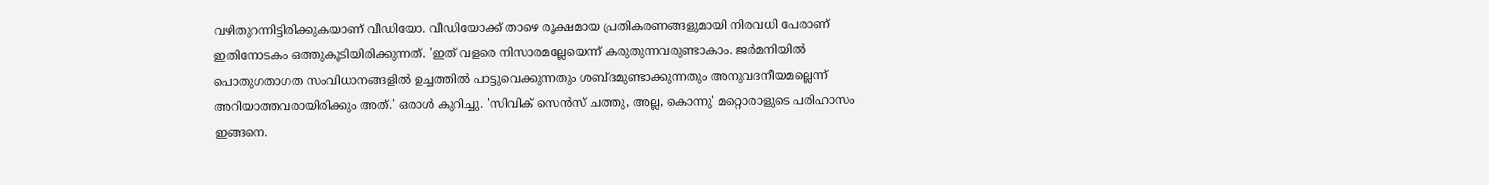വഴിതുറന്നിട്ടിരിക്കുകയാണ് വീഡിയോ. വീഡിയോക്ക് താഴെ രൂക്ഷമായ പ്രതികരണങ്ങളുമായി നിരവധി പേരാണ് ഇതിനോടകം ഒത്തുകൂടിയിരിക്കുന്നത്. 'ഇത് വളരെ നിസാരമല്ലേയെന്ന് കരുതുന്നവരുണ്ടാകാം. ജർമനിയിൽ പൊതുഗതാഗത സംവിധാനങ്ങളിൽ ഉച്ചത്തിൽ പാട്ടുവെക്കുന്നതും ശബ്ദമുണ്ടാക്കുന്നതും അനുവദനീയമല്ലെന്ന് അറിയാത്തവരായിരിക്കും അത്.' ഒരാൾ കുറിച്ചു. 'സിവിക് സെൻസ് ചത്തു, അല്ല, കൊന്നു' മറ്റൊരാളുടെ പരിഹാസം ഇങ്ങനെ.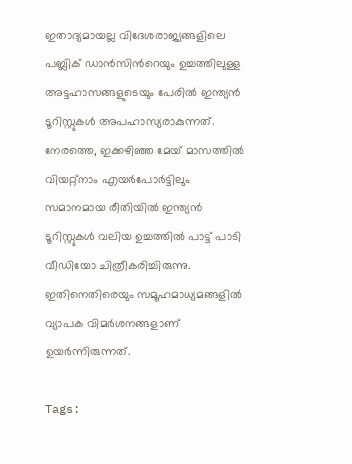ഇതാദ്യമായല്ല വിദേശരാജ്യങ്ങളിലെ പബ്ലിക് ഡാൻസിന്‍റെയും ഉച്ചത്തിലുള്ള അട്ടഹാസങ്ങളുടെയും പേരിൽ ഇന്ത്യൻ ടൂറിസ്റ്റുകൾ അപഹാസ്യരാകുന്നത്. നേരത്തെ, ഇക്കഴിഞ്ഞ മേയ് മാസത്തിൽ വിയറ്റ്നാം എയർപോർട്ടിലും സമാനമായ രീതിയിൽ ഇന്ത്യൻ ടൂറിസ്റ്റുകൾ വലിയ ഉച്ചത്തിൽ പാട്ട് പാടി വീഡിയോ ചിത്രീകരിച്ചിരുന്നു. ഇതിനെതിരെയും സമൂഹമാധ്യമങ്ങളിൽ വ്യാപക വിമർശനങ്ങളാണ് ഉയർന്നിരുന്നത്.

Tags: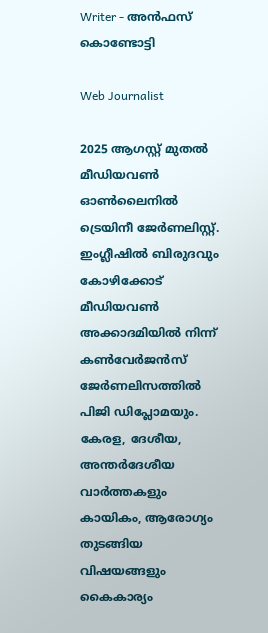Writer - അൻഫസ് കൊണ്ടോട്ടി

Web Journalist

2025 ആഗസ്റ്റ് മുതൽ മീഡിയവൺ ഓൺലൈനിൽ ട്രെയിനീ ജേർണലിസ്റ്റ്. ഇംഗ്ലീഷിൽ ബിരുദവും കോഴിക്കോട് മീഡിയവൺ അക്കാദമിയിൽ നിന്ന് കൺവേർജൻസ് ജേർണലിസത്തിൽ പിജി ഡിപ്ലോമയും. കേരള, ദേശീയ, അന്തർദേശീയ വാർത്തകളും കായികം, ആരോഗ്യം തുടങ്ങിയ വിഷയങ്ങളും കൈകാര്യം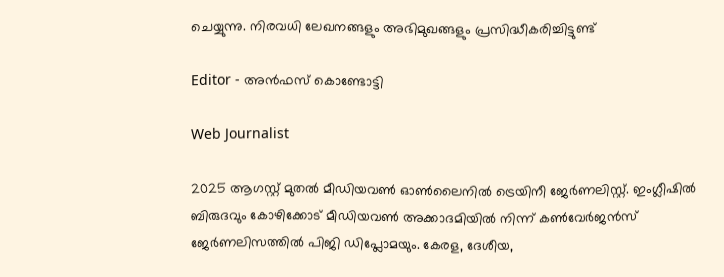ചെയ്യുന്നു. നിരവധി ലേഖനങ്ങളും അഭിമുഖങ്ങളും പ്രസിദ്ധീകരിച്ചിട്ടുണ്ട്

Editor - അൻഫസ് കൊണ്ടോട്ടി

Web Journalist

2025 ആഗസ്റ്റ് മുതൽ മീഡിയവൺ ഓൺലൈനിൽ ട്രെയിനീ ജേർണലിസ്റ്റ്. ഇംഗ്ലീഷിൽ ബിരുദവും കോഴിക്കോട് മീഡിയവൺ അക്കാദമിയിൽ നിന്ന് കൺവേർജൻസ് ജേർണലിസത്തിൽ പിജി ഡിപ്ലോമയും. കേരള, ദേശീയ,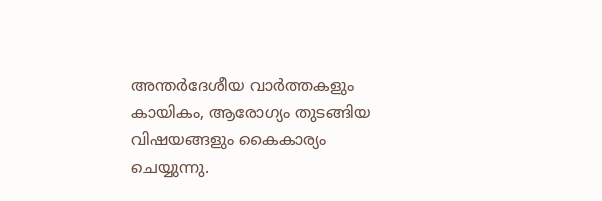അന്തർദേശീയ വാർത്തകളും കായികം, ആരോഗ്യം തുടങ്ങിയ വിഷയങ്ങളും കൈകാര്യം ചെയ്യുന്നു.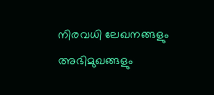നിരവധി ലേഖനങ്ങളും അഭിമുഖങ്ങളും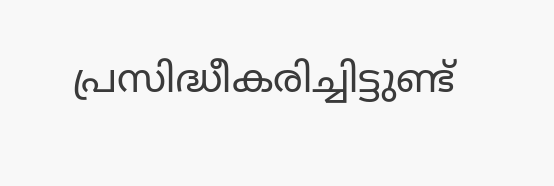പ്രസിദ്ധീകരിച്ചിട്ടുണ്ട്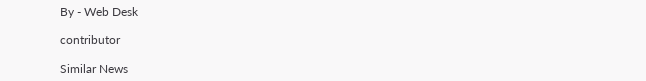By - Web Desk

contributor

Similar News